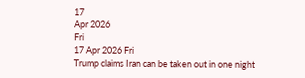17
Apr 2026
Fri
17 Apr 2026 Fri
Trump claims Iran can be taken out in one night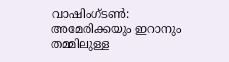വാഷിംഗ്ടണ്‍: അമേരിക്കയും ഇറാനും തമ്മിലുള്ള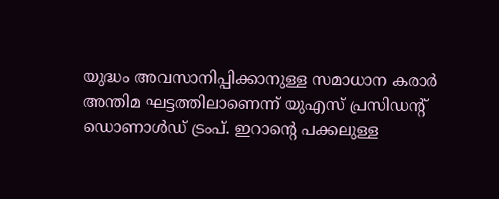യുദ്ധം അവസാനിപ്പിക്കാനുള്ള സമാധാന കരാര്‍ അന്തിമ ഘട്ടത്തിലാണെന്ന് യുഎസ് പ്രസിഡന്റ് ഡൊണാള്‍ഡ് ട്രംപ്. ഇറാന്റെ പക്കലുള്ള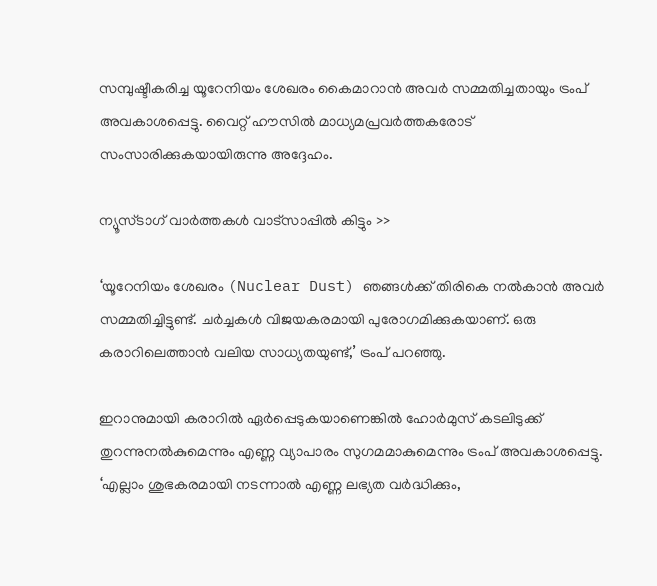സമ്പുഷ്ടീകരിച്ച യൂറേനിയം ശേഖരം കൈമാറാന്‍ അവര്‍ സമ്മതിച്ചതായും ട്രംപ് അവകാശപ്പെട്ടു. വൈറ്റ് ഹൗസില്‍ മാധ്യമപ്രവര്‍ത്തകരോട് സംസാരിക്കുകയായിരുന്നു അദ്ദേഹം.

ന്യൂസ്ടാഗ് വാര്‍ത്തകള്‍ വാട്‌സാപ്പില്‍ കിട്ടും >>

‘യൂറേനിയം ശേഖരം (Nuclear Dust) ഞങ്ങള്‍ക്ക് തിരികെ നല്‍കാന്‍ അവര്‍ സമ്മതിച്ചിട്ടുണ്ട്. ചര്‍ച്ചകള്‍ വിജയകരമായി പുരോഗമിക്കുകയാണ്. ഒരു കരാറിലെത്താന്‍ വലിയ സാധ്യതയുണ്ട്,’ ട്രംപ് പറഞ്ഞു.

ഇറാനുമായി കരാറില്‍ ഏര്‍പ്പെടുകയാണെങ്കില്‍ ഹോര്‍മുസ് കടലിടുക്ക് തുറന്നുനല്‍കുമെന്നും എണ്ണ വ്യാപാരം സുഗമമാകുമെന്നും ട്രംപ് അവകാശപ്പെട്ടു. ‘എല്ലാം ശുഭകരമായി നടന്നാല്‍ എണ്ണ ലഭ്യത വര്‍ദ്ധിക്കും,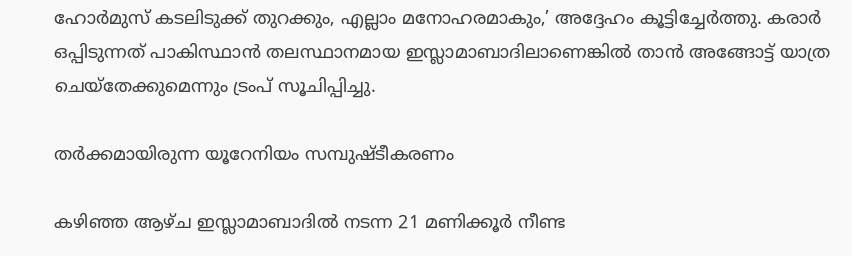ഹോര്‍മുസ് കടലിടുക്ക് തുറക്കും, എല്ലാം മനോഹരമാകും,’ അദ്ദേഹം കൂട്ടിച്ചേര്‍ത്തു. കരാര്‍ ഒപ്പിടുന്നത് പാകിസ്ഥാന്‍ തലസ്ഥാനമായ ഇസ്ലാമാബാദിലാണെങ്കില്‍ താന്‍ അങ്ങോട്ട് യാത്ര ചെയ്‌തേക്കുമെന്നും ട്രംപ് സൂചിപ്പിച്ചു.

തര്‍ക്കമായിരുന്ന യൂറേനിയം സമ്പുഷ്ടീകരണം

കഴിഞ്ഞ ആഴ്ച ഇസ്ലാമാബാദില്‍ നടന്ന 21 മണിക്കൂര്‍ നീണ്ട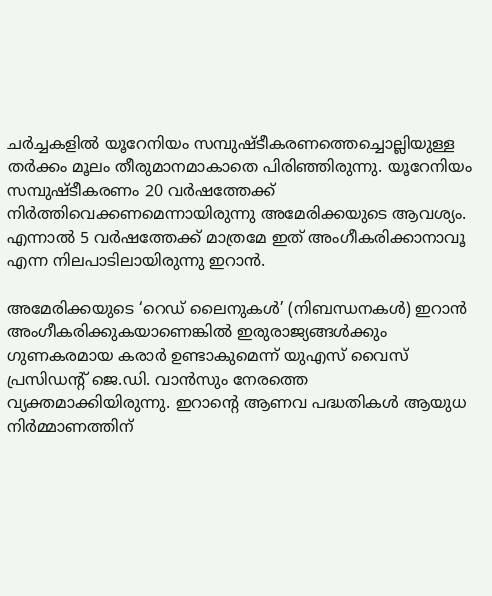ചര്‍ച്ചകളില്‍ യൂറേനിയം സമ്പുഷ്ടീകരണത്തെച്ചൊല്ലിയുള്ള തര്‍ക്കം മൂലം തീരുമാനമാകാതെ പിരിഞ്ഞിരുന്നു. യൂറേനിയം സമ്പുഷ്ടീകരണം 20 വര്‍ഷത്തേക്ക് നിര്‍ത്തിവെക്കണമെന്നായിരുന്നു അമേരിക്കയുടെ ആവശ്യം. എന്നാല്‍ 5 വര്‍ഷത്തേക്ക് മാത്രമേ ഇത് അംഗീകരിക്കാനാവൂ എന്ന നിലപാടിലായിരുന്നു ഇറാന്‍.

അമേരിക്കയുടെ ‘റെഡ് ലൈനുകള്‍’ (നിബന്ധനകള്‍) ഇറാന്‍ അംഗീകരിക്കുകയാണെങ്കില്‍ ഇരുരാജ്യങ്ങള്‍ക്കും ഗുണകരമായ കരാര്‍ ഉണ്ടാകുമെന്ന് യുഎസ് വൈസ് പ്രസിഡന്റ് ജെ.ഡി. വാന്‍സും നേരത്തെ വ്യക്തമാക്കിയിരുന്നു. ഇറാന്റെ ആണവ പദ്ധതികള്‍ ആയുധ നിര്‍മ്മാണത്തിന്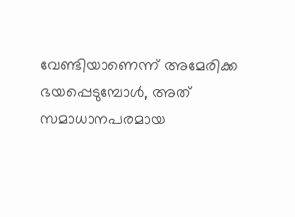വേണ്ടിയാണെന്ന് അമേരിക്ക ഭയപ്പെടുമ്പോള്‍, അത് സമാധാനപരമായ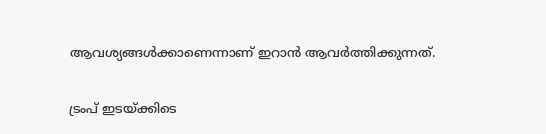ആവശ്യങ്ങള്‍ക്കാണെന്നാണ് ഇറാന്‍ ആവര്‍ത്തിക്കുന്നത്.

ട്രംപ് ഇടയ്ക്കിടെ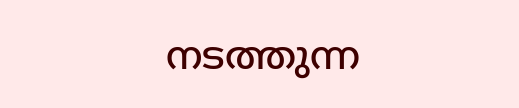നടത്തുന്ന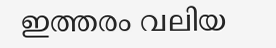ഇത്തരം വലിയ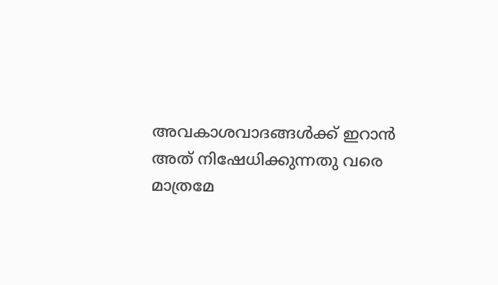അവകാശവാദങ്ങള്‍ക്ക് ഇറാന്‍ അത് നിഷേധിക്കുന്നതു വരെ മാത്രമേ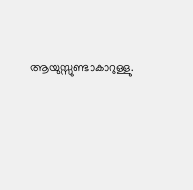ആയുസ്സുണ്ടാകാറുള്ളു.